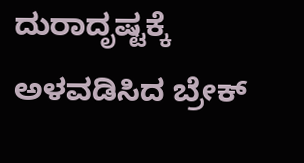ದುರಾದೃಷ್ಟಕ್ಕೆ ಅಳವಡಿಸಿದ ಬ್ರೇಕ್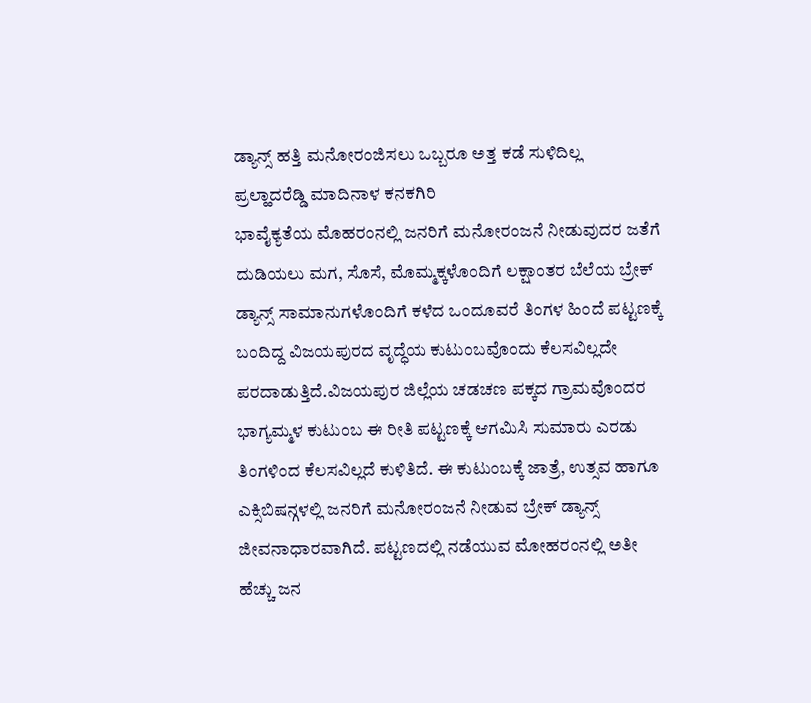ಡ್ಯಾನ್ಸ್ ಹತ್ತಿ ಮನೋರಂಜಿಸಲು ಒಬ್ಬರೂ ಅತ್ತ ಕಡೆ ಸುಳಿದಿಲ್ಲ
ಪ್ರಲ್ಹಾದರೆಡ್ಡಿ ಮಾದಿನಾಳ ಕನಕಗಿರಿ
ಭಾವೈಕ್ಯತೆಯ ಮೊಹರಂನಲ್ಲಿ ಜನರಿಗೆ ಮನೋರಂಜನೆ ನೀಡುವುದರ ಜತೆಗೆ ದುಡಿಯಲು ಮಗ, ಸೊಸೆ, ಮೊಮ್ಮಕ್ಕಳೊಂದಿಗೆ ಲಕ್ಷಾಂತರ ಬೆಲೆಯ ಬ್ರೇಕ್ ಡ್ಯಾನ್ಸ್ ಸಾಮಾನುಗಳೊಂದಿಗೆ ಕಳೆದ ಒಂದೂವರೆ ತಿಂಗಳ ಹಿಂದೆ ಪಟ್ಟಣಕ್ಕೆ ಬಂದಿದ್ದ ವಿಜಯಪುರದ ವೃದ್ಧೆಯ ಕುಟುಂಬವೊಂದು ಕೆಲಸವಿಲ್ಲದೇ ಪರದಾಡುತ್ತಿದೆ.ವಿಜಯಪುರ ಜಿಲ್ಲೆಯ ಚಡಚಣ ಪಕ್ಕದ ಗ್ರಾಮವೊಂದರ ಭಾಗ್ಯಮ್ಮಳ ಕುಟುಂಬ ಈ ರೀತಿ ಪಟ್ಟಣಕ್ಕೆ ಆಗಮಿಸಿ ಸುಮಾರು ಎರಡು ತಿಂಗಳಿಂದ ಕೆಲಸವಿಲ್ಲದೆ ಕುಳಿತಿದೆ. ಈ ಕುಟುಂಬಕ್ಕೆ ಜಾತ್ರೆ, ಉತ್ಸವ ಹಾಗೂ ಎಕ್ಸಿಬಿಷನ್ಗಳಲ್ಲಿ ಜನರಿಗೆ ಮನೋರಂಜನೆ ನೀಡುವ ಬ್ರೇಕ್ ಡ್ಯಾನ್ಸ್ ಜೀವನಾಧಾರವಾಗಿದೆ. ಪಟ್ಟಣದಲ್ಲಿ ನಡೆಯುವ ಮೋಹರಂನಲ್ಲಿ ಅತೀ ಹೆಚ್ಚು ಜನ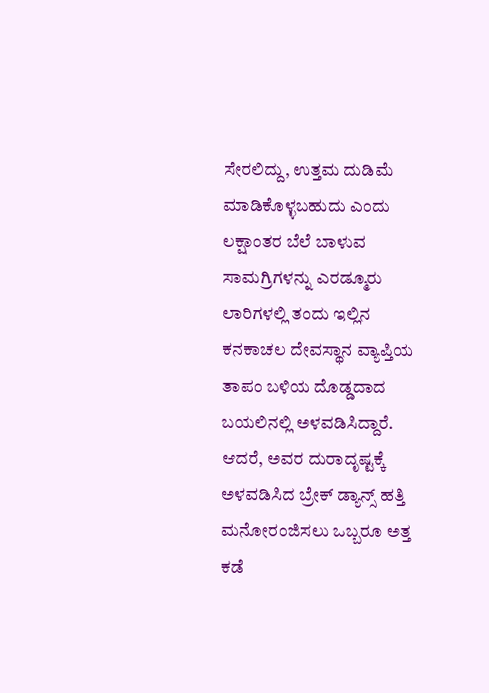ಸೇರಲಿದ್ದು, ಉತ್ತಮ ದುಡಿಮೆ ಮಾಡಿಕೊಳ್ಳಬಹುದು ಎಂದು ಲಕ್ಷಾಂತರ ಬೆಲೆ ಬಾಳುವ ಸಾಮಗ್ರಿಗಳನ್ನು ಎರಡ್ಮೂರು ಲಾರಿಗಳಲ್ಲಿ ತಂದು ಇಲ್ಲಿನ ಕನಕಾಚಲ ದೇವಸ್ಥಾನ ವ್ಯಾಪ್ತಿಯ ತಾಪಂ ಬಳಿಯ ದೊಡ್ಡದಾದ ಬಯಲಿನಲ್ಲಿ ಅಳವಡಿಸಿದ್ದಾರೆ.
ಆದರೆ, ಅವರ ದುರಾದೃಷ್ಟಕ್ಕೆ ಅಳವಡಿಸಿದ ಬ್ರೇಕ್ ಡ್ಯಾನ್ಸ್ ಹತ್ತಿ ಮನೋರಂಜಿಸಲು ಒಬ್ಬರೂ ಅತ್ತ ಕಡೆ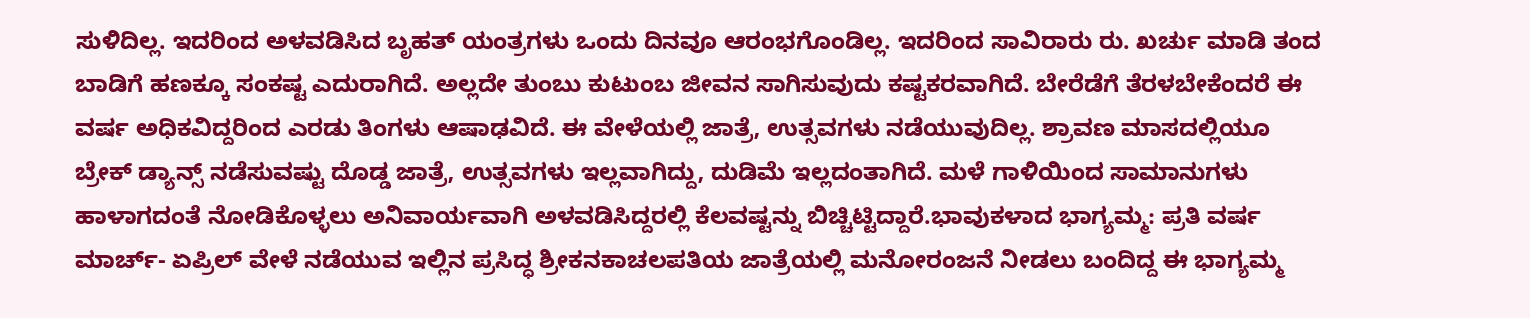ಸುಳಿದಿಲ್ಲ. ಇದರಿಂದ ಅಳವಡಿಸಿದ ಬೃಹತ್ ಯಂತ್ರಗಳು ಒಂದು ದಿನವೂ ಆರಂಭಗೊಂಡಿಲ್ಲ. ಇದರಿಂದ ಸಾವಿರಾರು ರು. ಖರ್ಚು ಮಾಡಿ ತಂದ ಬಾಡಿಗೆ ಹಣಕ್ಕೂ ಸಂಕಷ್ಟ ಎದುರಾಗಿದೆ. ಅಲ್ಲದೇ ತುಂಬು ಕುಟುಂಬ ಜೀವನ ಸಾಗಿಸುವುದು ಕಷ್ಟಕರವಾಗಿದೆ. ಬೇರೆಡೆಗೆ ತೆರಳಬೇಕೆಂದರೆ ಈ ವರ್ಷ ಅಧಿಕವಿದ್ದರಿಂದ ಎರಡು ತಿಂಗಳು ಆಷಾಢವಿದೆ. ಈ ವೇಳೆಯಲ್ಲಿ ಜಾತ್ರೆ, ಉತ್ಸವಗಳು ನಡೆಯುವುದಿಲ್ಲ. ಶ್ರಾವಣ ಮಾಸದಲ್ಲಿಯೂ ಬ್ರೇಕ್ ಡ್ಯಾನ್ಸ್ ನಡೆಸುವಷ್ಟು ದೊಡ್ಡ ಜಾತ್ರೆ, ಉತ್ಸವಗಳು ಇಲ್ಲವಾಗಿದ್ದು, ದುಡಿಮೆ ಇಲ್ಲದಂತಾಗಿದೆ. ಮಳೆ ಗಾಳಿಯಿಂದ ಸಾಮಾನುಗಳು ಹಾಳಾಗದಂತೆ ನೋಡಿಕೊಳ್ಳಲು ಅನಿವಾರ್ಯವಾಗಿ ಅಳವಡಿಸಿದ್ದರಲ್ಲಿ ಕೆಲವಷ್ಟನ್ನು ಬಿಚ್ಚಿಟ್ಟಿದ್ದಾರೆ.ಭಾವುಕಳಾದ ಭಾಗ್ಯಮ್ಮ: ಪ್ರತಿ ವರ್ಷ ಮಾರ್ಚ್- ಏಪ್ರಿಲ್ ವೇಳೆ ನಡೆಯುವ ಇಲ್ಲಿನ ಪ್ರಸಿದ್ಧ ಶ್ರೀಕನಕಾಚಲಪತಿಯ ಜಾತ್ರೆಯಲ್ಲಿ ಮನೋರಂಜನೆ ನೀಡಲು ಬಂದಿದ್ದ ಈ ಭಾಗ್ಯಮ್ಮ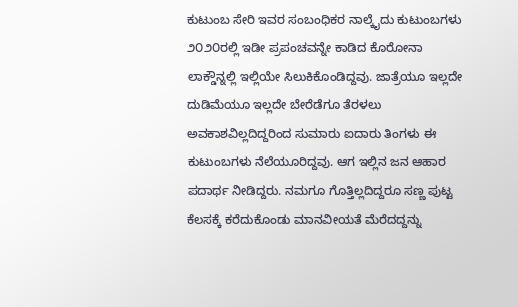ಕುಟುಂಬ ಸೇರಿ ಇವರ ಸಂಬಂಧಿಕರ ನಾಲ್ಕೈದು ಕುಟುಂಬಗಳು ೨೦೨೦ರಲ್ಲಿ ಇಡೀ ಪ್ರಪಂಚವನ್ನೇ ಕಾಡಿದ ಕೊರೋನಾ ಲಾಕ್ಡೌನ್ನಲ್ಲಿ ಇಲ್ಲಿಯೇ ಸಿಲುಕಿಕೊಂಡಿದ್ದವು. ಜಾತ್ರೆಯೂ ಇಲ್ಲದೇ ದುಡಿಮೆಯೂ ಇಲ್ಲದೇ ಬೇರೆಡೆಗೂ ತೆರಳಲು ಅವಕಾಶವಿಲ್ಲದಿದ್ದರಿಂದ ಸುಮಾರು ಐದಾರು ತಿಂಗಳು ಈ ಕುಟುಂಬಗಳು ನೆಲೆಯೂರಿದ್ದವು. ಆಗ ಇಲ್ಲಿನ ಜನ ಆಹಾರ ಪದಾರ್ಥ ನೀಡಿದ್ದರು. ನಮಗೂ ಗೊತ್ತಿಲ್ಲದಿದ್ದರೂ ಸಣ್ಣ ಪುಟ್ಟ ಕೆಲಸಕ್ಕೆ ಕರೆದುಕೊಂಡು ಮಾನವೀಯತೆ ಮೆರೆದದ್ದನ್ನು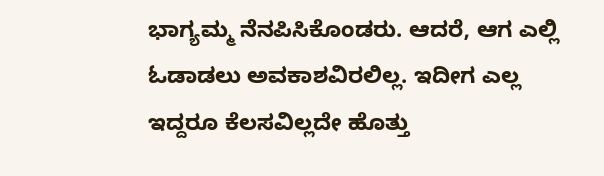ಭಾಗ್ಯಮ್ಮ ನೆನಪಿಸಿಕೊಂಡರು. ಆದರೆ, ಆಗ ಎಲ್ಲಿ ಓಡಾಡಲು ಅವಕಾಶವಿರಲಿಲ್ಲ. ಇದೀಗ ಎಲ್ಲ ಇದ್ದರೂ ಕೆಲಸವಿಲ್ಲದೇ ಹೊತ್ತು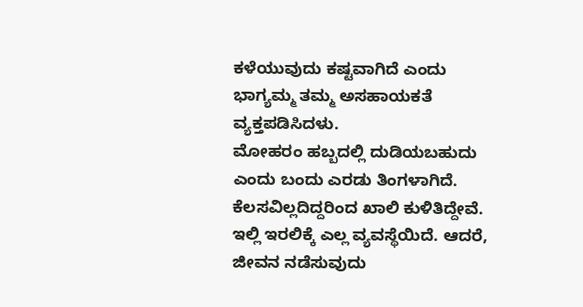ಕಳೆಯುವುದು ಕಷ್ಟವಾಗಿದೆ ಎಂದು ಭಾಗ್ಯಮ್ಮ ತಮ್ಮ ಅಸಹಾಯಕತೆ ವ್ಯಕ್ತಪಡಿಸಿದಳು.
ಮೋಹರಂ ಹಬ್ಬದಲ್ಲಿ ದುಡಿಯಬಹುದು ಎಂದು ಬಂದು ಎರಡು ತಿಂಗಳಾಗಿದೆ. ಕೆಲಸವಿಲ್ಲದಿದ್ದರಿಂದ ಖಾಲಿ ಕುಳಿತಿದ್ದೇವೆ. ಇಲ್ಲಿ ಇರಲಿಕ್ಕೆ ಎಲ್ಲ ವ್ಯವಸ್ಥೆಯಿದೆ. ಆದರೆ, ಜೀವನ ನಡೆಸುವುದು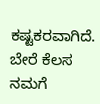ಕಷ್ಟಕರವಾಗಿದೆ. ಬೇರೆ ಕೆಲಸ ನಮಗೆ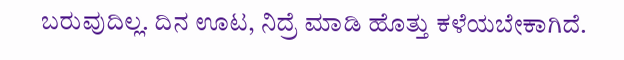ಬರುವುದಿಲ್ಲ. ದಿನ ಊಟ, ನಿದ್ರೆ ಮಾಡಿ ಹೊತ್ತು ಕಳೆಯಬೇಕಾಗಿದೆ.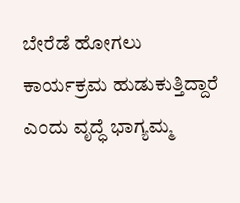ಬೇರೆಡೆ ಹೋಗಲು ಕಾರ್ಯಕ್ರಮ ಹುಡುಕುತ್ತಿದ್ದಾರೆ ಎಂದು ವೃದ್ಧೆ ಭಾಗ್ಯಮ್ಮ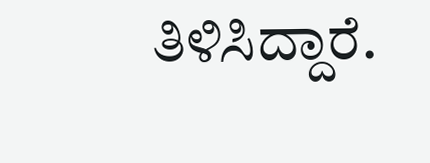ತಿಳಿಸಿದ್ದಾರೆ.